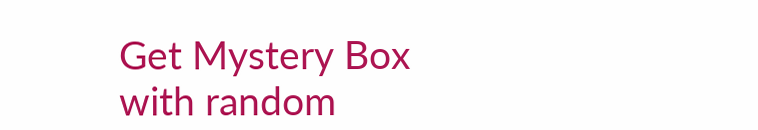Get Mystery Box with random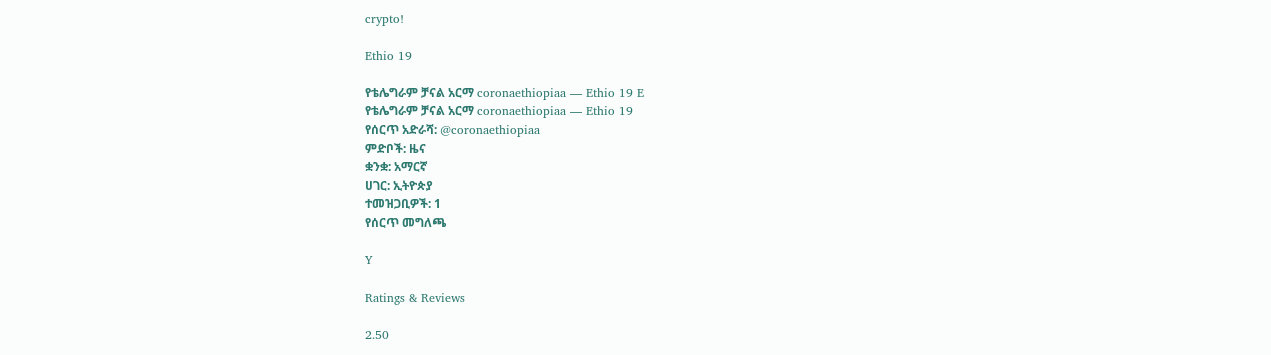crypto!

Ethio 19

የቴሌግራም ቻናል አርማ coronaethiopiaa — Ethio 19 E
የቴሌግራም ቻናል አርማ coronaethiopiaa — Ethio 19
የሰርጥ አድራሻ: @coronaethiopiaa
ምድቦች: ዜና
ቋንቋ: አማርኛ
ሀገር: ኢትዮጵያ
ተመዝጋቢዎች: 1
የሰርጥ መግለጫ

Y

Ratings & Reviews

2.50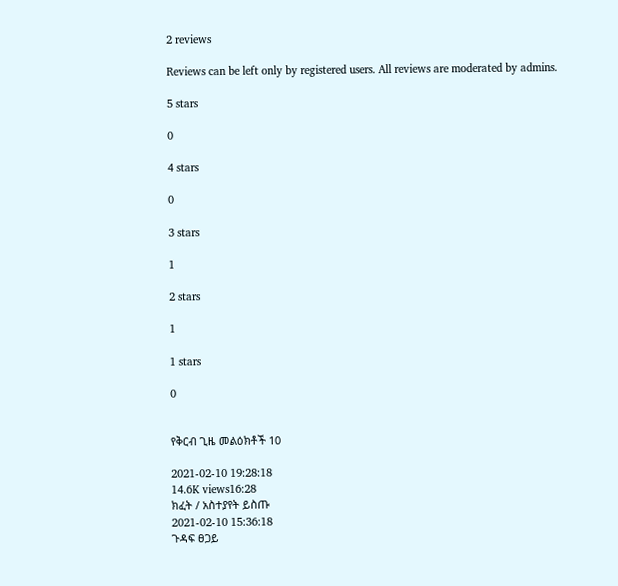2 reviews

Reviews can be left only by registered users. All reviews are moderated by admins.

5 stars

0

4 stars

0

3 stars

1

2 stars

1

1 stars

0


የቅርብ ጊዜ መልዕክቶች 10

2021-02-10 19:28:18
14.6K views16:28
ክፈት / አስተያየት ይስጡ
2021-02-10 15:36:18
ጉዳፍ ፀጋይ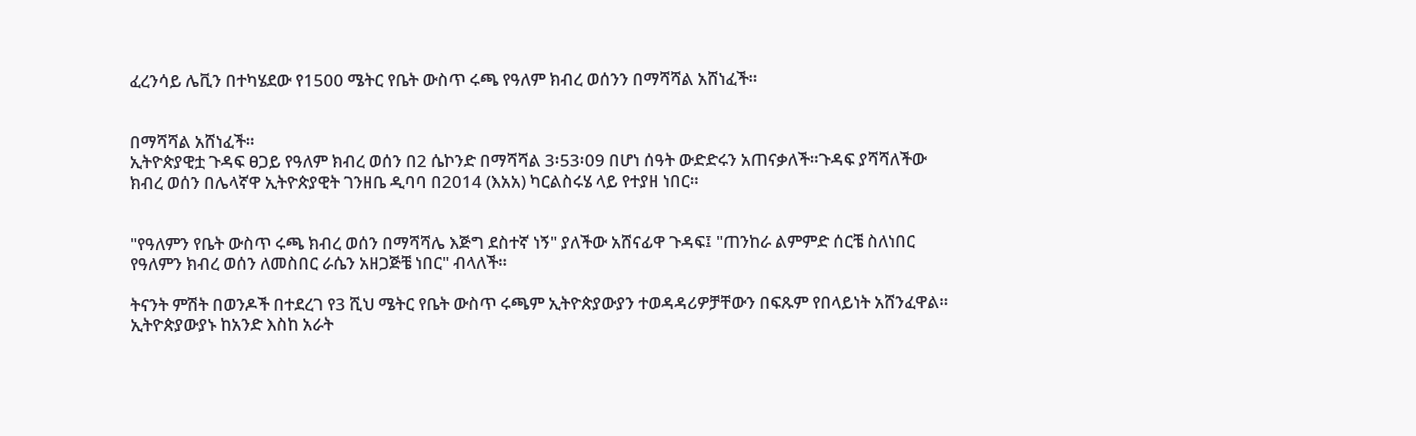ፈረንሳይ ሌቪን በተካሄደው የ1500 ሜትር የቤት ውስጥ ሩጫ የዓለም ክብረ ወሰንን በማሻሻል አሸነፈች።


በማሻሻል አሸነፈች።
ኢትዮጵያዊቷ ጉዳፍ ፀጋይ የዓለም ክብረ ወሰን በ2 ሴኮንድ በማሻሻል 3፡53፡09 በሆነ ሰዓት ውድድሩን አጠናቃለች።ጉዳፍ ያሻሻለችው ክብረ ወሰን በሌላኛዋ ኢትዮጵያዊት ገንዘቤ ዲባባ በ2014 (እአአ) ካርልስሩሄ ላይ የተያዘ ነበር።


"የዓለምን የቤት ውስጥ ሩጫ ክብረ ወሰን በማሻሻሌ እጅግ ደስተኛ ነኝ" ያለችው አሸናፊዋ ጉዳፍ፤ "ጠንከራ ልምምድ ሰርቼ ስለነበር የዓለምን ክብረ ወሰን ለመስበር ራሴን አዘጋጅቼ ነበር" ብላለች።

ትናንት ምሽት በወንዶች በተደረገ የ3 ሺህ ሜትር የቤት ውስጥ ሩጫም ኢትዮጵያውያን ተወዳዳሪዎቻቸውን በፍጹም የበላይነት አሸንፈዋል። ኢትዮጵያውያኑ ከአንድ እስከ አራት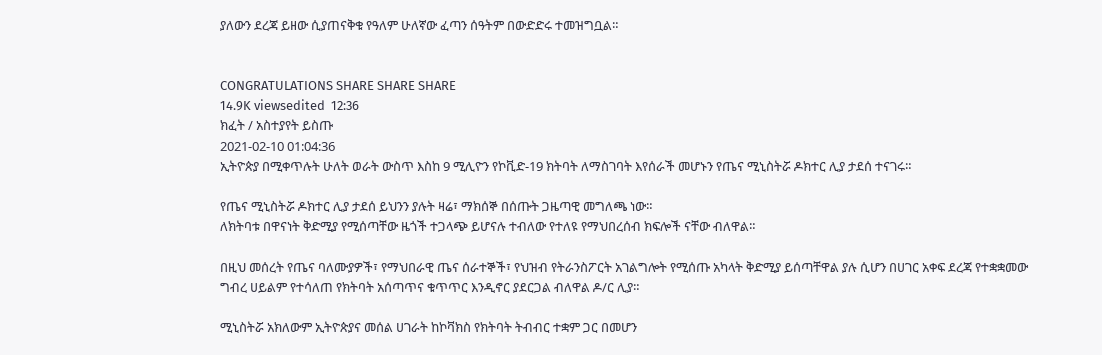ያለውን ደረጃ ይዘው ሲያጠናቅቁ የዓለም ሁለኛው ፈጣን ሰዓትም በውድድሩ ተመዝግቧል።


CONGRATULATIONS SHARE SHARE SHARE
14.9K viewsedited  12:36
ክፈት / አስተያየት ይስጡ
2021-02-10 01:04:36
ኢትዮጵያ በሚቀጥሉት ሁለት ወራት ውስጥ እስከ 9 ሚሊዮን የኮቪድ-19 ክትባት ለማስገባት እየሰራች መሆኑን የጤና ሚኒስትሯ ዶክተር ሊያ ታደሰ ተናገሩ።

የጤና ሚኒስትሯ ዶክተር ሊያ ታደሰ ይህንን ያሉት ዛሬ፣ ማክሰኞ በሰጡት ጋዜጣዊ መግለጫ ነው።
ለክትባቱ በዋናነት ቅድሚያ የሚሰጣቸው ዜጎች ተጋላጭ ይሆናሉ ተብለው የተለዩ የማህበረሰብ ክፍሎች ናቸው ብለዋል።

በዚህ መሰረት የጤና ባለሙያዎች፣ የማህበራዊ ጤና ሰራተኞች፣ የህዝብ የትራንስፖርት አገልግሎት የሚሰጡ አካላት ቅድሚያ ይሰጣቸዋል ያሉ ሲሆን በሀገር አቀፍ ደረጃ የተቋቋመው ግብረ ሀይልም የተሳለጠ የክትባት አሰጣጥና ቁጥጥር እንዲኖር ያደርጋል ብለዋል ዶ/ር ሊያ።

ሚኒስትሯ አክለውም ኢትዮጵያና መሰል ሀገራት ከኮቫክስ የክትባት ትብብር ተቋም ጋር በመሆን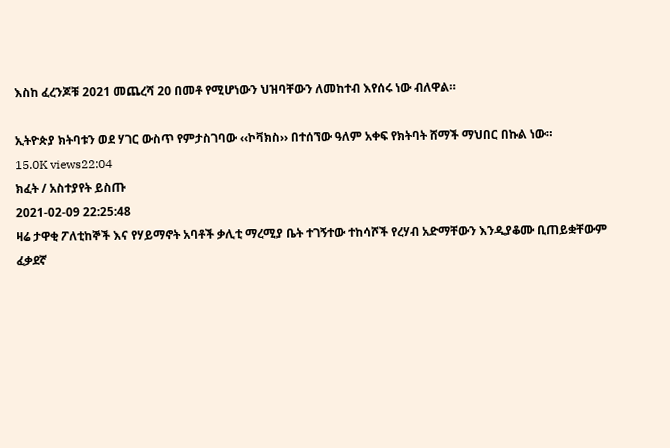እስከ ፈረንጆቹ 2021 መጨረሻ 20 በመቶ የሚሆነውን ህዝባቸውን ለመከተብ እየሰሩ ነው ብለዋል።

ኢትዮጵያ ክትባቱን ወደ ሃገር ውስጥ የምታስገባው ‹‹ኮቫክስ›› በተሰኘው ዓለም አቀፍ የክትባት ሸማች ማህበር በኩል ነው።
15.0K views22:04
ክፈት / አስተያየት ይስጡ
2021-02-09 22:25:48
ዛሬ ታዋቂ ፖለቲከኞች እና የሃይማኖት አባቶች ቃሊቲ ማረሚያ ቤት ተገኝተው ተከሳሾች የረሃብ አድማቸውን እንዲያቆሙ ቢጠይቋቸውም ፈቃደኛ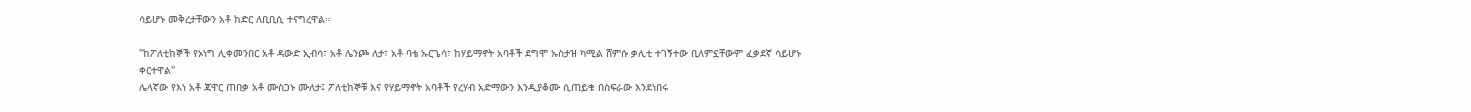ሳይሆኑ መቅረታቸውን አቶ ከድር ለቢቢሲ ተናግረዋል።

"ከፖለቲከኞች የኦነግ ሊቀመንበር አቶ ዳውድ ኢብሳ፣ አቶ ሌንጮ ለታ፣ አቶ ባቴ ኡርጌሳ፣ ከሃይማኖት አባቶች ደግሞ ኡስታዝ ካሚል ሸምሱ ቃሊቲ ተገኝተው ቢለምኗቸውም ፈቃደኛ ሳይሆኑ ቀርተዋል"
ሌላኛው የእነ አቶ ጃዋር ጠበቃ አቶ ሙስጋኑ ሙለታ፤ ፖለቲከኞቹ እና የሃይማኖት አባቶች የረሃብ አድማውን እንዲያቆሙ ሲጠይቁ በስፍራው እንደነበሩ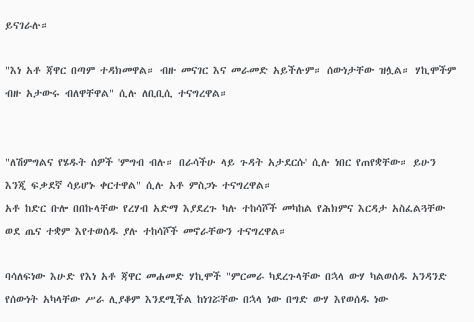ይናገራሉ።

"እነ አቶ ጃዋር በጣም ተዳክመዋል። ብዙ መናገር እና መራመድ አይችሉም። ሰውነታቸው ዝሏል። ሃኪሞችም ብዙ አታውሩ ብለዋቸዋል" ሲሉ ለቢቢሲ ተናግረዋል።


"ለሽምግልና የሄዱት ሰዎች 'ምግብ ብሉ። በራሳችሁ ላይ ጉዳት አታደርሱ' ሲሉ ነበር የጠየቋቸው። ይሁን እንጂ ፍቃደኛ ሳይሆኑ ቀርተዋል" ሲሉ አቶ ምስጋኑ ተናግረዋል።
አቶ ከድር ቡሎ በበኩላቸው የረሃብ አድማ እያደረጉ ካሉ ተከሳሾች መካከል የሕክምና እርዳታ አስፈልጓቸው ወደ ጤና ተቋም እየተወሰዱ ያሉ ተከሳሾች መኖራቸውን ተናግረዋል።

ባሳለፍነው እሁድ የእነ አቶ ጃዋር መሐመድ ሃኪሞች "ምርመራ ካደረጉላቸው በኋላ ውሃ ካልወሰዱ አንዳንድ የሰውነት አካላቸው ሥራ ሊያቆም እንደሚችል ከነገሯቸው በኋላ ነው በግድ ውሃ እየወሰዱ ነው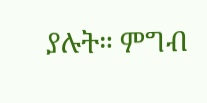ያሉት። ምግብ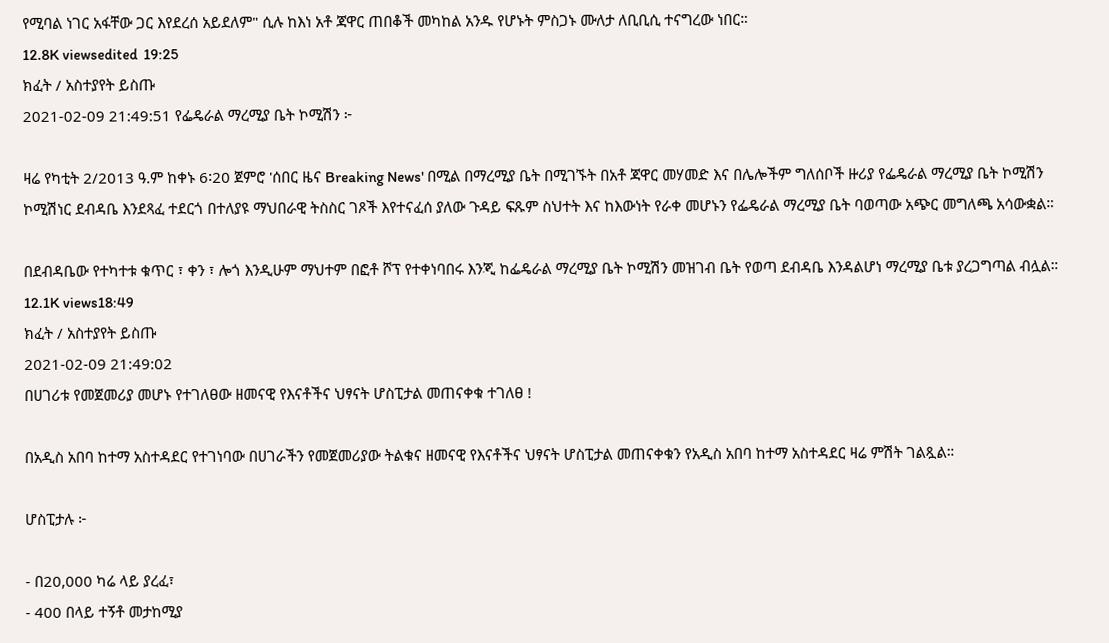የሚባል ነገር አፋቸው ጋር እየደረሰ አይደለም" ሲሉ ከእነ አቶ ጃዋር ጠበቆች መካከል አንዱ የሆኑት ምስጋኑ ሙለታ ለቢቢሲ ተናግረው ነበር።
12.8K viewsedited  19:25
ክፈት / አስተያየት ይስጡ
2021-02-09 21:49:51 የፌዴራል ማረሚያ ቤት ኮሚሽን ፦

ዛሬ የካቲት 2/2013 ዓ.ም ከቀኑ 6፡20 ጀምሮ 'ሰበር ዜና Breaking News' በሚል በማረሚያ ቤት በሚገኙት በአቶ ጃዋር መሃመድ እና በሌሎችም ግለሰቦች ዙሪያ የፌዴራል ማረሚያ ቤት ኮሚሽን ኮሚሽነር ደብዳቤ እንደጻፈ ተደርጎ በተለያዩ ማህበራዊ ትስስር ገጾች እየተናፈሰ ያለው ጉዳይ ፍጹም ስህተት እና ከእውነት የራቀ መሆኑን የፌዴራል ማረሚያ ቤት ባወጣው አጭር መግለጫ አሳውቋል።

በደብዳቤው የተካተቱ ቁጥር ፣ ቀን ፣ ሎጎ እንዲሁም ማህተም በፎቶ ሾፕ የተቀነባበሩ እንጂ ከፌዴራል ማረሚያ ቤት ኮሚሽን መዝገብ ቤት የወጣ ደብዳቤ እንዳልሆነ ማረሚያ ቤቱ ያረጋግጣል ብሏል።
12.1K views18:49
ክፈት / አስተያየት ይስጡ
2021-02-09 21:49:02
በሀገሪቱ የመጀመሪያ መሆኑ የተገለፀው ዘመናዊ የእናቶችና ህፃናት ሆስፒታል መጠናቀቁ ተገለፀ !

በአዲስ አበባ ከተማ አስተዳደር የተገነባው በሀገራችን የመጀመሪያው ትልቁና ዘመናዊ የእናቶችና ህፃናት ሆስፒታል መጠናቀቁን የአዲስ አበባ ከተማ አስተዳደር ዛሬ ምሽት ገልጿል።

ሆስፒታሉ ፦

- በ20,000 ካሬ ላይ ያረፈ፣
- 400 በላይ ተኝቶ መታከሚያ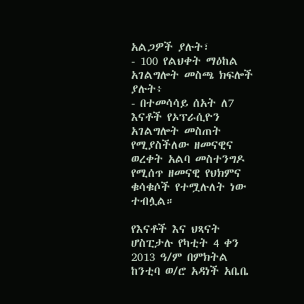አልጋዎች ያሉት፣
- 100 የልህቀት ማዕከል አገልግሎት መስጫ ክፍሎች ያሉት፥
- በተመሳሳይ ሰአት ለ7 እናቶች የኦፕራሲዮን አገልግሎት መስጠት የሚያስችለው ዘመናዊና ወረቀት አልባ መስተንግዶ የሚሰጥ ዘመናዊ የህክምና ቁሳቁሶች የተሟሉለት ነው ተብሏል።

የእናቶች እና ህጻናት ሆስፒታሉ የካቲት 4 ቀን 2013 ዓ/ም በምክትል ከንቲባ ወ/ሮ አዳነች አቤቤ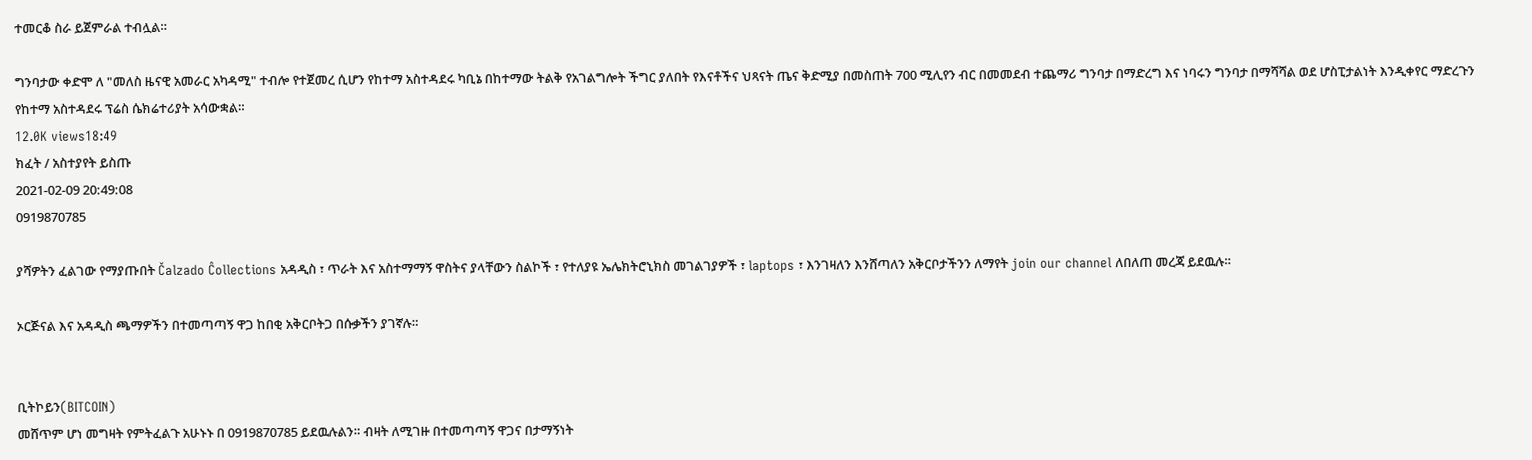ተመርቆ ስራ ይጀምራል ተብሏል።

ግንባታው ቀድሞ ለ "መለስ ዜናዊ አመራር አካዳሚ" ተብሎ የተጀመረ ሲሆን የከተማ አስተዳደሩ ካቢኔ በከተማው ትልቅ የአገልግሎት ችግር ያለበት የእናቶችና ህጻናት ጤና ቅድሚያ በመስጠት 700 ሚሊየን ብር በመመደብ ተጨማሪ ግንባታ በማድረግ እና ነባሩን ግንባታ በማሻሻል ወደ ሆስፒታልነት እንዲቀየር ማድረጉን የከተማ አስተዳደሩ ፕሬስ ሴክሬተሪያት አሳውቋል።
12.0K views18:49
ክፈት / አስተያየት ይስጡ
2021-02-09 20:49:08
0919870785

ያሻዎትን ፈልገው የማያጡበት Čalzado Ĉollections አዳዲስ ፣ ጥራት እና አስተማማኝ ዋስትና ያላቸውን ስልኮች ፣ የተለያዩ ኤሌክትሮኒክስ መገልገያዎች ፣ laptops ፣ እንገዛለን እንሸጣለን አቅርቦታችንን ለማየት join our channel ለበለጠ መረጃ ይደዉሉ።

ኦርጅናል እና አዳዲስ ጫማዎችን በተመጣጣኝ ዋጋ ከበቂ አቅርቦትጋ በሱቃችን ያገኛሉ።


ቢትኮይን(BITCOIN)
መሸጥም ሆነ መግዛት የምትፈልጉ አሁኑኑ በ 0919870785 ይደዉሉልን። ብዛት ለሚገዙ በተመጣጣኝ ዋጋና በታማኝነት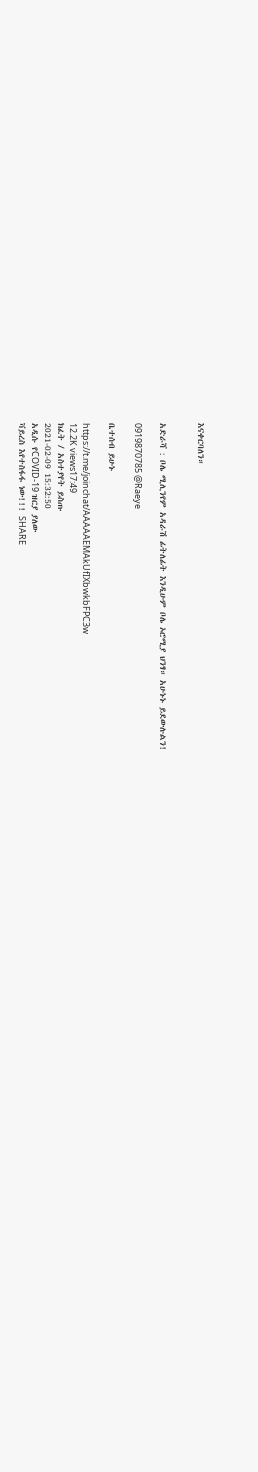እናቀርባለን።


አድራሻ : ቦሌ ሚሊንየም አዳራሽ ፊትለፊት እንዲሁም ቦሌ ኦሮሚያ ህንፃ። አሁኑኑ ይደውሉልን!

0919870785 @Raeye

ቤተሰብ ይሁኑ

https://t.me/joinchat/AAAAAEMAkUfIXbwkbFPC3w
12.2K views17:49
ክፈት / አስተያየት ይስጡ
2021-02-09 15:32:50
አዲሱ የCOVID-19 ዝርያ ያለው
ቫይረስ እየተስፋፋ ነው!!! SHARE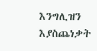እንግሊዝን እያስጨነቃት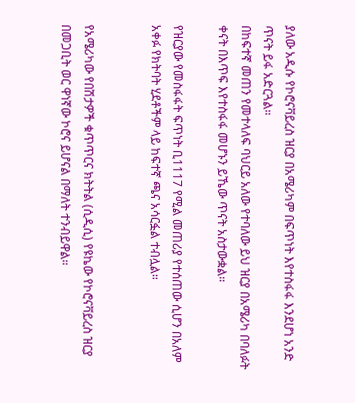ያለው አዲሱ የኮሮናቫይረስ ዝርያ በአሜሪካም በፍጥነት እየተስፋፋ እንደሆነ አንድ ጥናት ይፋ አድርጓል።
በከፍተኛ መጠን የመተላለፍ ባህርይ አለው የተባለው ይህ ዝርያ በአሜሪካ በባለፉት ቀናት በእጥፍ እየተስፋፋ መሆኑን ይኼው ጥናት አስታውቋል።

የዝርያው የመስፋፋት ፍጥነት ቢ1117 የሚል መጠሪያ የተሰጠው ሲሆን በአለም አቀፉ የክትባት ሂደቶችም ላይ ከፍተኛ ጫና አሳርፏል ተብሏል።


የአሜሪካው የበሽታዎች ቁጥጥርና ክትትል (ሲዲሲ) የዩኬው የኮሮናቫይረስ ዝርያ በመጋቢት ወር ዋነኛው ኮሮና ይሆናል በማለት ተንብይዋል።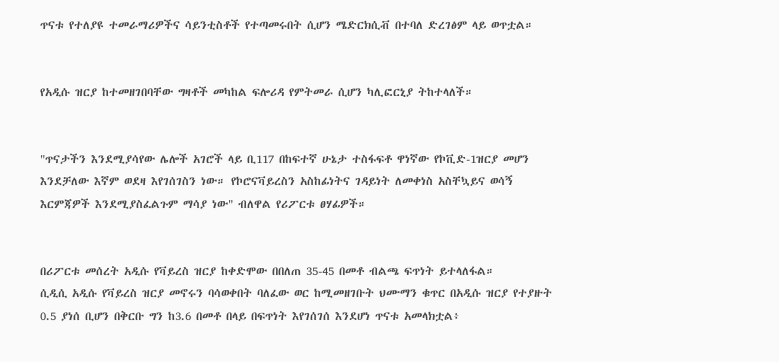ጥናቱ የተለያዩ ተመራማሪዎችና ሳይንቲስቶች የተጣመሩበት ሲሆን ሜድርክሲቭ በተባለ ድረገፅም ላይ ወጥቷል።


የአዲሱ ዝርያ ከተመዘገበባቸው ግዛቶች መካከል ፍሎሪዳ የምትመራ ሲሆን ካሊፎርኒያ ትከተላለች።


"ጥናታችን እንደሚያሳየው ሌሎች አገሮች ላይ ቢ117 በከፍተኛ ሁኔታ ተስፋፍቶ ዋነኛው የኮቪድ-1ዝርያ መሆን እንደቻለው እኛም ወደዛ እየገሰገስን ነው። የኮሮናቫይረስን አስከፊነትና ገዳይነት ለመቀነስ አስቸኳይና ወሳኝ እርምጃዎች እንደሚያስፈልጉም ማሳያ ነው" ብለዋል የሪፖርቱ ፀሃፊዎች።


በሪፖርቱ መሰረት አዲሱ የቫይረስ ዝርያ ከቀድሞው በበለጠ 35-45 በመቶ ብልጫ ፍጥነት ይተላለፋል።
ሲዲሲ አዲሱ የቫይረስ ዝርያ መኖሩን ባሳወቀበት ባለፈው ወር ከሚመዘገቡት ህሙማን ቁጥር በአዲሱ ዝርያ የተያዙት 0.5 ያነሰ ቢሆን በቅርቡ ግን ከ3.6 በመቶ በላይ በፍጥነት እየገሰገሰ እንደሆነ ጥናቱ አመላክቷል፥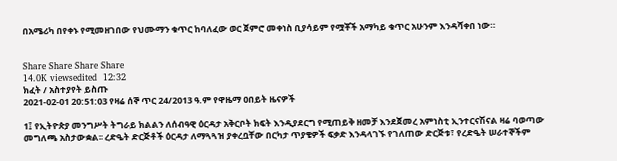በአሜሪካ በየቀኑ የሚመዘገበው የህሙማን ቁጥር ከባለፈው ወር ጀምሮ መቀነስ ቢያሳይም የሟቾች አማካይ ቁጥር አሁንም እንዳሻቀበ ነው።


Share Share Share Share
14.0K viewsedited  12:32
ክፈት / አስተያየት ይስጡ
2021-02-01 20:51:03 የዛሬ ሰኞ ጥር 24/2013 ዓ.ም የዋዜማ ዐበይት ዜናዎች

1፤ የኢትዮጵያ መንግሥት ትግራይ ክልልን ለሰብዓዊ ዕርዳታ አቅርቦት ክፍት እንዲያደርግ የሚጠይቅ ዘመቻ እንደጀመረ አምነስቲ ኢንተርናሽናል ዛሬ ባወጣው መግለጫ አስታውቋል፡፡ ረድዔት ድርጅቶች ዕርዳታ ለማጓጓዝ ያቀረቧቸው በርካታ ጥያቄዎች ፍቃድ እንዳላገኙ የገለጠው ድርጅቱ፣ የረድዔት ሠራተኞችም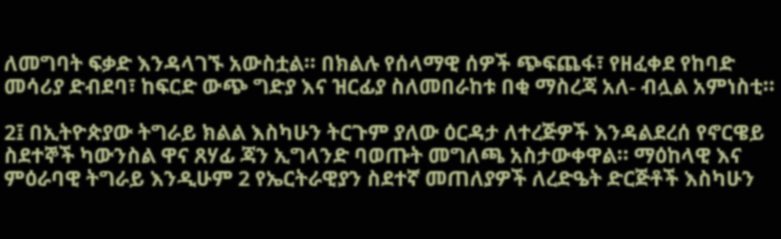ለመግባት ፍቃድ እንዳላገኙ አውስቷል፡፡ በክልሉ የሰላማዊ ሰዎች ጭፍጨፋ፣ የዘፈቀደ የከባድ መሳሪያ ድብደባ፣ ከፍርድ ውጭ ግድያ እና ዝርፊያ ስለመበራከቱ በቂ ማስረጃ አለ- ብሏል አምነስቲ፡፡

2፤ በኢትዮጵያው ትግራይ ክልል እስካሁን ትርጉም ያለው ዕርዳታ ለተረጅዎች እንዳልደረሰ የኖርዌይ ስደተኞች ካውንስል ዋና ጸሃፊ ጃን ኢግላንድ ባወጡት መግለጫ አስታውቀዋል፡፡ ማዕከላዊ እና ምዕራባዊ ትግራይ እንዲሁም 2 የኤርትራዊያን ስደተኛ መጠለያዎች ለረድዔት ድርጅቶች እስካሁን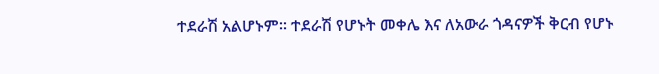ተደራሽ አልሆኑም፡፡ ተደራሽ የሆኑት መቀሌ እና ለአውራ ጎዳናዎች ቅርብ የሆኑ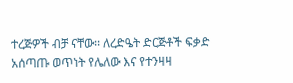ተረጅዎች ብቻ ናቸው፡፡ ለረድዔት ድርጅቶች ፍቃድ አሰጣጡ ወጥነት የሌለው እና የተንዛዛ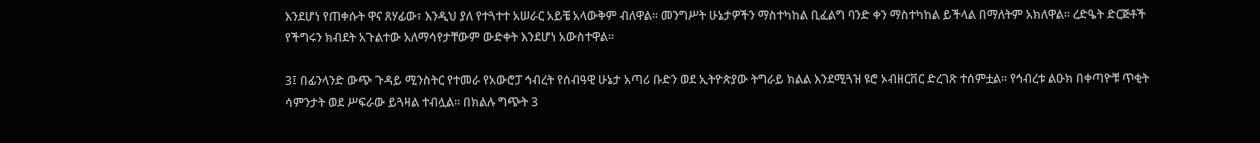እንደሆነ የጠቀሱት ዋና ጸሃፊው፣ እንዲህ ያለ የተጓተተ አሠራር አይቼ አላውቅም ብለዋል፡፡ መንግሥት ሁኔታዎችን ማስተካከል ቢፈልግ ባንድ ቀን ማስተካከል ይችላል በማለትም አክለዋል፡፡ ረድዔት ድርጅቶች የችግሩን ክብደት አጉልተው አለማሳየታቸውም ውድቀት እንደሆነ አውስተዋል፡፡

3፤ በፊንላንድ ውጭ ጉዳይ ሚንስትር የተመራ የአውሮፓ ኅብረት የሰብዓዊ ሁኔታ አጣሪ ቡድን ወደ ኢትዮጵያው ትግራይ ክልል እንደሚጓዝ ዩሮ ኦብዘርቨር ድረገጽ ተሰምቷል፡፡ የኅብረቱ ልዑክ በቀጣዮቹ ጥቂት ሳምንታት ወደ ሥፍራው ይጓዛል ተብሏል፡፡ በክልሉ ግጭት 3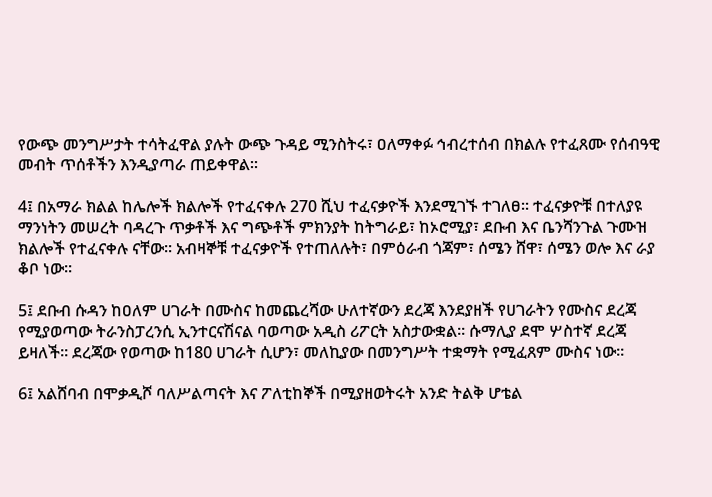የውጭ መንግሥታት ተሳትፈዋል ያሉት ውጭ ጉዳይ ሚንስትሩ፣ ዐለማቀፉ ኅብረተሰብ በክልሉ የተፈጸሙ የሰብዓዊ መብት ጥሰቶችን እንዲያጣራ ጠይቀዋል፡፡

4፤ በአማራ ክልል ከሌሎች ክልሎች የተፈናቀሉ 270 ሺህ ተፈናቃዮች እንደሚገኙ ተገለፀ። ተፈናቃዮቹ በተለያዩ ማንነትን መሠረት ባዳረጉ ጥቃቶች እና ግጭቶች ምክንያት ከትግራይ፣ ከኦሮሚያ፣ ደቡብ እና ቤንሻንጉል ጉሙዝ ክልሎች የተፈናቀሉ ናቸው፡፡ አብዛኞቹ ተፈናቃዮች የተጠለሉት፣ በምዕራብ ጎጃም፣ ሰሜን ሸዋ፣ ሰሜን ወሎ እና ራያ ቆቦ ነው፡፡

5፤ ደቡብ ሱዳን ከዐለም ሀገራት በሙስና ከመጨረሻው ሁለተኛውን ደረጃ እንደያዘች የሀገራትን የሙስና ደረጃ የሚያወጣው ትራንስፓረንሲ ኢንተርናሽናል ባወጣው አዲስ ሪፖርት አስታውቋል፡፡ ሱማሊያ ደሞ ሦስተኛ ደረጃ ይዛለች፡፡ ደረጃው የወጣው ከ180 ሀገራት ሲሆን፣ መለኪያው በመንግሥት ተቋማት የሚፈጸም ሙስና ነው፡፡

6፤ አልሸባብ በሞቃዲሾ ባለሥልጣናት እና ፖለቲከኞች በሚያዘወትሩት አንድ ትልቅ ሆቴል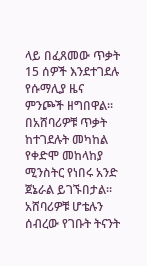ላይ በፈጸመው ጥቃት 15 ሰዎች እንደተገደሉ የሱማሊያ ዜና ምንጮች ዘግበዋል፡፡ በአሸባሪዎቹ ጥቃት ከተገደሉት መካከል የቀድሞ መከላከያ ሚንስትር የነበሩ አንድ ጀኔራል ይገኙበታል፡፡ አሸባሪዎቹ ሆቴሉን ሰብረው የገቡት ትናንት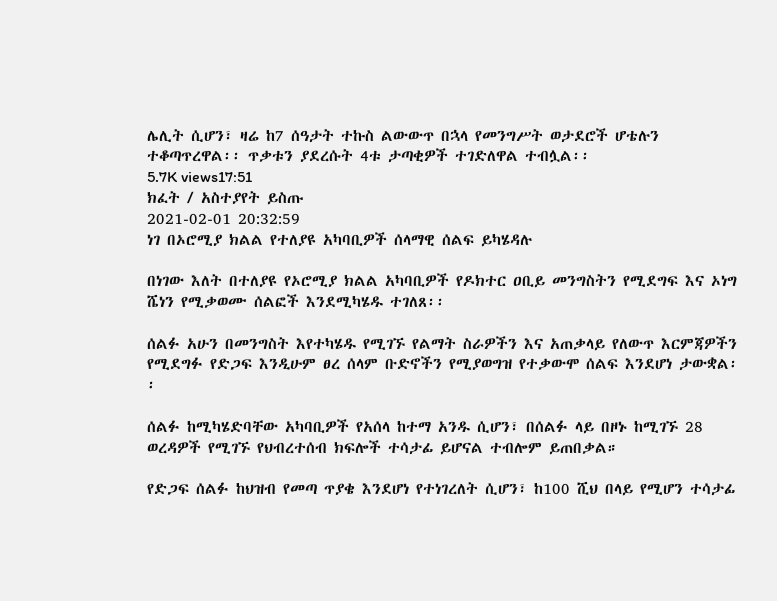ሌሊት ሲሆን፣ ዛሬ ከ7 ሰዓታት ተኩስ ልውውጥ በኋላ የመንግሥት ወታደሮች ሆቴሉን ተቆጣጥረዋል፡፡ ጥቃቱን ያደረሱት 4ቱ ታጣቂዎች ተገድለዋል ተብሏል፡፡
5.7K views17:51
ክፈት / አስተያየት ይስጡ
2021-02-01 20:32:59
ነገ በኦሮሚያ ክልል የተለያዩ አካባቢዎች ሰላማዊ ሰልፍ ይካሄዳሉ

በነገው እለት በተለያዩ የኦሮሚያ ክልል አካባቢዎች የዶክተር ዐቢይ መንግስትን የሚደግፍ እና ኦነግ ሼነን የሚቃወሙ ሰልፎች እንደሚካሄዱ ተገለጸ፡፡

ሰልፉ አሁን በመንግስት እየተካሄዱ የሚገኙ የልማት ስራዎችን እና አጠቃላይ የለውጥ እርምጃዎችን የሚደግፉ የድጋፍ እንዲሁም ፀረ ሰላም ቡድኖችን የሚያወግዝ የተቃውሞ ሰልፍ እንደሆነ ታውቋል፡፡

ሰልፉ ከሚካሄድባቸው አካባቢዎች የአሰላ ከተማ አንዱ ሲሆን፣ በሰልፉ ላይ በዞኑ ከሚገኙ 28 ወረዳዎች የሚገኙ የህብረተሰብ ክፍሎች ተሳታፊ ይሆናል ተብሎም ይጠበቃል።

የድጋፍ ሰልፉ ከህዝብ የመጣ ጥያቄ እንደሆነ የተነገረለት ሲሆን፣ ከ100 ሺህ በላይ የሚሆን ተሳታፊ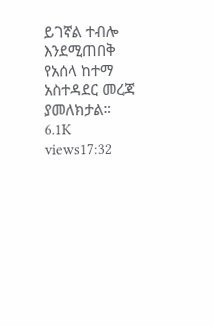ይገኛል ተብሎ እንደሚጠበቅ የአሰላ ከተማ አስተዳደር መረጃ ያመለክታል።
6.1K views17:32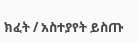ክፈት / አስተያየት ይስጡ